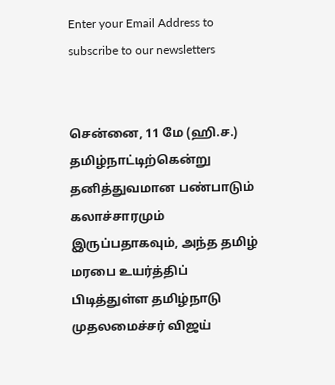Enter your Email Address to subscribe to our newsletters


சென்னை, 11 மே (ஹி.ச.)
தமிழ்நாட்டிற்கென்று தனித்துவமான பண்பாடும் கலாச்சாரமும் இருப்பதாகவும், அந்த தமிழ் மரபை உயர்த்திப் பிடித்துள்ள தமிழ்நாடு முதலமைச்சர் விஜய்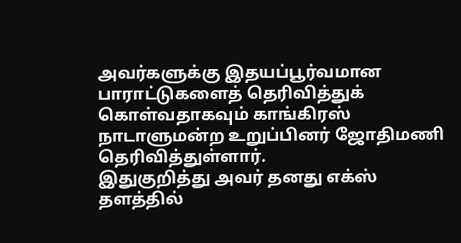அவர்களுக்கு இதயப்பூர்வமான பாராட்டுகளைத் தெரிவித்துக் கொள்வதாகவும் காங்கிரஸ் நாடாளுமன்ற உறுப்பினர் ஜோதிமணி தெரிவித்துள்ளார்.
இதுகுறித்து அவர் தனது எக்ஸ் தளத்தில்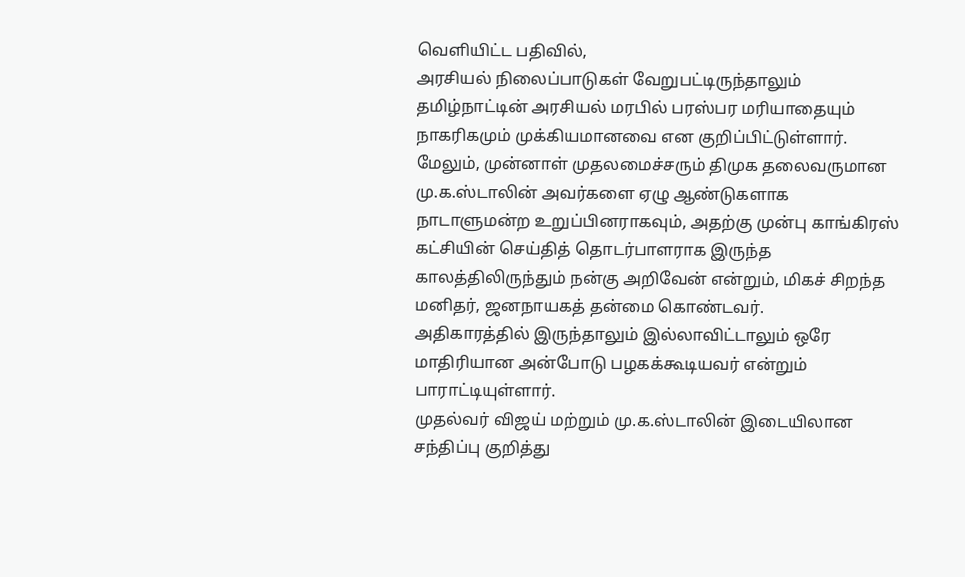வெளியிட்ட பதிவில்,
அரசியல் நிலைப்பாடுகள் வேறுபட்டிருந்தாலும் தமிழ்நாட்டின் அரசியல் மரபில் பரஸ்பர மரியாதையும் நாகரிகமும் முக்கியமானவை என குறிப்பிட்டுள்ளார்.
மேலும், முன்னாள் முதலமைச்சரும் திமுக தலைவருமான மு.க.ஸ்டாலின் அவர்களை ஏழு ஆண்டுகளாக நாடாளுமன்ற உறுப்பினராகவும், அதற்கு முன்பு காங்கிரஸ் கட்சியின் செய்தித் தொடர்பாளராக இருந்த காலத்திலிருந்தும் நன்கு அறிவேன் என்றும், மிகச் சிறந்த மனிதர், ஜனநாயகத் தன்மை கொண்டவர்.
அதிகாரத்தில் இருந்தாலும் இல்லாவிட்டாலும் ஒரே மாதிரியான அன்போடு பழகக்கூடியவர் என்றும் பாராட்டியுள்ளார்.
முதல்வர் விஜய் மற்றும் மு.க.ஸ்டாலின் இடையிலான சந்திப்பு குறித்து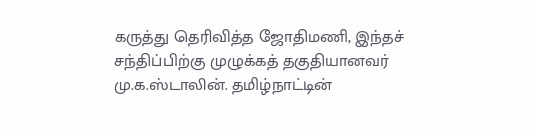கருத்து தெரிவித்த ஜோதிமணி, இந்தச் சந்திப்பிற்கு முழுக்கத் தகுதியானவர் மு.க.ஸ்டாலின். தமிழ்நாட்டின்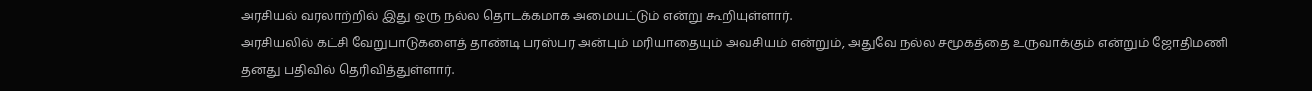அரசியல் வரலாற்றில் இது ஒரு நல்ல தொடக்கமாக அமையட்டும் என்று கூறியுள்ளார்.
அரசியலில் கட்சி வேறுபாடுகளைத் தாண்டி பரஸ்பர அன்பும் மரியாதையும் அவசியம் என்றும், அதுவே நல்ல சமூகத்தை உருவாக்கும் என்றும் ஜோதிமணி தனது பதிவில் தெரிவித்துள்ளார்.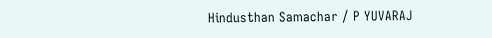Hindusthan Samachar / P YUVARAJ